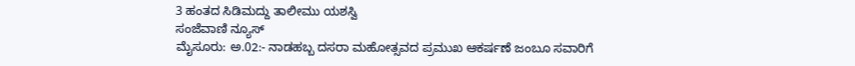3 ಹಂತದ ಸಿಡಿಮದ್ದು ತಾಲೀಮು ಯಶಸ್ವಿ
ಸಂಜೆವಾಣಿ ನ್ಯೂಸ್
ಮೈಸೂರು: ಅ.02:- ನಾಡಹಬ್ಬ ದಸರಾ ಮಹೋತ್ಸವದ ಪ್ರಮುಖ ಆಕರ್ಷಣೆ ಜಂಬೂ ಸವಾರಿಗೆ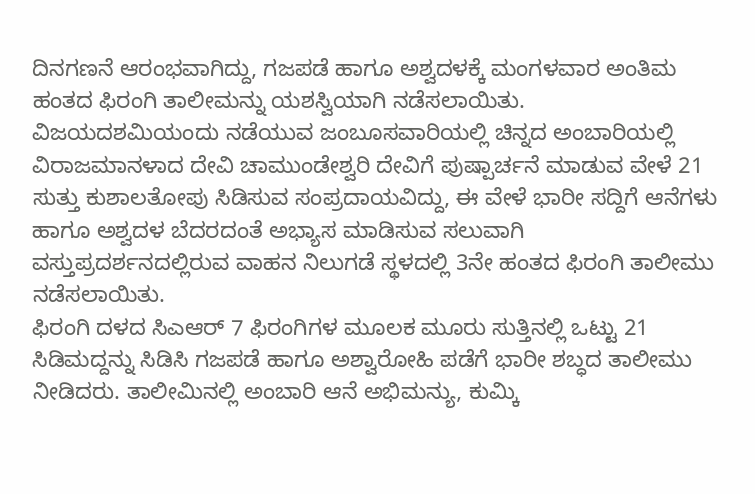ದಿನಗಣನೆ ಆರಂಭವಾಗಿದ್ದು, ಗಜಪಡೆ ಹಾಗೂ ಅಶ್ವದಳಕ್ಕೆ ಮಂಗಳವಾರ ಅಂತಿಮ ಹಂತದ ಫಿರಂಗಿ ತಾಲೀಮನ್ನು ಯಶಸ್ವಿಯಾಗಿ ನಡೆಸಲಾಯಿತು.
ವಿಜಯದಶಮಿಯಂದು ನಡೆಯುವ ಜಂಬೂಸವಾರಿಯಲ್ಲಿ ಚಿನ್ನದ ಅಂಬಾರಿಯಲ್ಲಿ ವಿರಾಜಮಾನಳಾದ ದೇವಿ ಚಾಮುಂಡೇಶ್ವರಿ ದೇವಿಗೆ ಪುಷ್ಪಾರ್ಚನೆ ಮಾಡುವ ವೇಳೆ 21 ಸುತ್ತು ಕುಶಾಲತೋಪು ಸಿಡಿಸುವ ಸಂಪ್ರದಾಯವಿದ್ದು, ಈ ವೇಳೆ ಭಾರೀ ಸದ್ದಿಗೆ ಆನೆಗಳು ಹಾಗೂ ಅಶ್ವದಳ ಬೆದರದಂತೆ ಅಭ್ಯಾಸ ಮಾಡಿಸುವ ಸಲುವಾಗಿ ವಸ್ತುಪ್ರದರ್ಶನದಲ್ಲಿರುವ ವಾಹನ ನಿಲುಗಡೆ ಸ್ಥಳದಲ್ಲಿ 3ನೇ ಹಂತದ ಫಿರಂಗಿ ತಾಲೀಮು ನಡೆಸಲಾಯಿತು.
ಫಿರಂಗಿ ದಳದ ಸಿಎಆರ್ 7 ಫಿರಂಗಿಗಳ ಮೂಲಕ ಮೂರು ಸುತ್ತಿನಲ್ಲಿ ಒಟ್ಟು 21 ಸಿಡಿಮದ್ದನ್ನು ಸಿಡಿಸಿ ಗಜಪಡೆ ಹಾಗೂ ಅಶ್ವಾರೋಹಿ ಪಡೆಗೆ ಭಾರೀ ಶಬ್ಧದ ತಾಲೀಮು ನೀಡಿದರು. ತಾಲೀಮಿನಲ್ಲಿ ಅಂಬಾರಿ ಆನೆ ಅಭಿಮನ್ಯು, ಕುಮ್ಕಿ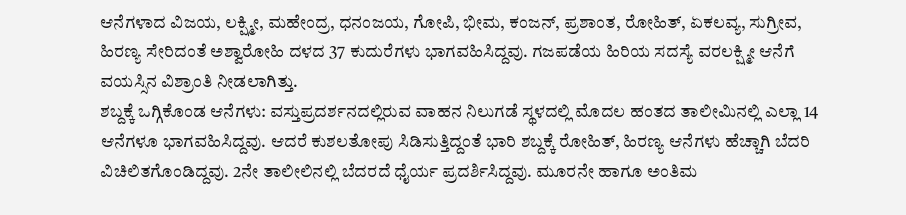ಆನೆಗಳಾದ ವಿಜಯ, ಲಕ್ಷ್ಮೀ, ಮಹೇಂದ್ರ, ಧನಂಜಯ, ಗೋಪಿ, ಭೀಮ, ಕಂಜನ್, ಪ್ರಶಾಂತ, ರೋಹಿತ್, ಏಕಲವ್ಯ, ಸುಗ್ರೀವ, ಹಿರಣ್ಯ ಸೇರಿದಂತೆ ಅಶ್ವಾರೋಹಿ ದಳದ 37 ಕುದುರೆಗಳು ಭಾಗವಹಿಸಿದ್ದವು. ಗಜಪಡೆಯ ಹಿರಿಯ ಸದಸ್ಯೆ ವರಲಕ್ಷ್ಮೀ ಆನೆಗೆ ವಯಸ್ಸಿನ ವಿಶ್ರಾಂತಿ ನೀಡಲಾಗಿತ್ತು.
ಶಬ್ದಕ್ಕೆ ಒಗ್ಗಿಕೊಂಡ ಆನೆಗಳು: ವಸ್ತುಪ್ರದರ್ಶನದಲ್ಲಿರುವ ವಾಹನ ನಿಲುಗಡೆ ಸ್ಥಳದಲ್ಲಿ ಮೊದಲ ಹಂತದ ತಾಲೀಮಿನಲ್ಲಿ ಎಲ್ಲಾ 14 ಆನೆಗಳೂ ಭಾಗವಹಿಸಿದ್ದವು. ಆದರೆ ಕುಶಲತೋಪು ಸಿಡಿಸುತ್ತಿದ್ದಂತೆ ಭಾರಿ ಶಬ್ದಕ್ಕೆ ರೋಹಿತ್, ಹಿರಣ್ಯ ಆನೆಗಳು ಹೆಚ್ಚಾಗಿ ಬೆದರಿ ವಿಚಿಲಿತಗೊಂಡಿದ್ದವು. 2ನೇ ತಾಲೀಲಿನಲ್ಲಿ ಬೆದರದೆ ಧೈರ್ಯ ಪ್ರದರ್ಶಿಸಿದ್ದವು. ಮೂರನೇ ಹಾಗೂ ಅಂತಿಮ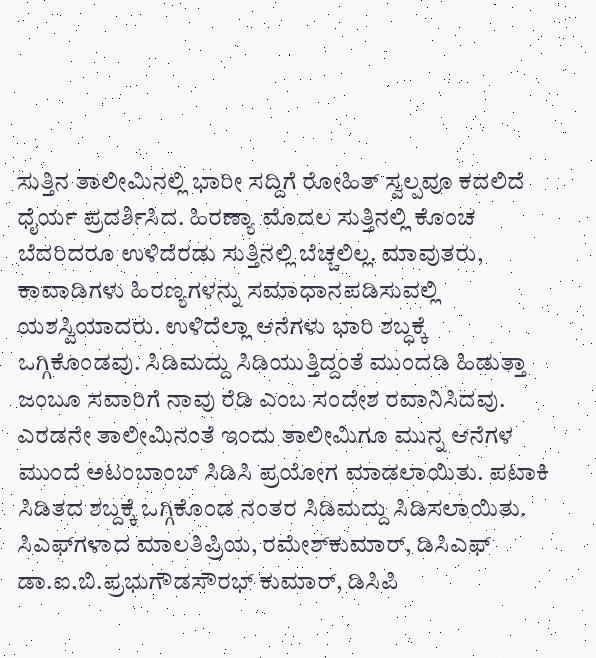ಸುತ್ತಿನ ತಾಲೀಮಿನಲ್ಲಿ ಭಾರೀ ಸದ್ದಿಗೆ ರೋಹಿತ್ ಸ್ವಲ್ಪವೂ ಕದಲಿದೆ ಧೈರ್ಯ ಪ್ರದರ್ಶಿಸಿದ. ಹಿರಣ್ಯಾ ಮೊದಲ ಸುತ್ತಿನಲ್ಲಿ ಕೊಂಚ ಬೆದರಿದರೂ ಉಳಿದೆರಡು ಸುತ್ತಿನಲ್ಲಿ ಬೆಚ್ಚಲಿಲ್ಲ. ಮಾವುತರು, ಕಾವಾಡಿಗಳು ಹಿರಣ್ಯಗಳನ್ನು ಸಮಾಧಾನಪಡಿಸುವಲ್ಲಿ ಯಶಸ್ವಿಯಾದರು. ಉಳಿದೆಲ್ಲಾ ಆನೆಗಳು ಭಾರಿ ಶಬ್ಧಕ್ಕೆ ಒಗ್ಗಿಕೊಂಡವು. ಸಿಡಿಮದ್ದು ಸಿಡಿಯುತ್ತಿದ್ದಂತೆ ಮುಂದಡಿ ಹಿಡುತ್ತಾ ಜಂಬೂ ಸವಾರಿಗೆ ನಾವು ರೆಡಿ ಎಂಬ ಸಂದೇಶ ರವಾನಿಸಿದವು.
ಎರಡನೇ ತಾಲೀಮಿನಂತೆ ಇಂದು ತಾಲೀಮಿಗೂ ಮುನ್ನ ಆನೆಗಳ ಮುಂದೆ ಅಟಂಬಾಂಬ್ ಸಿಡಿಸಿ ಪ್ರಯೋಗ ಮಾಡಲಾಯಿತು. ಪಟಾಕಿ ಸಿಡಿತದ ಶಬ್ದಕ್ಕೆ ಒಗ್ಗಿಕೊಂಡ ನಂತರ ಸಿಡಿಮದ್ದು ಸಿಡಿಸಲಾಯಿತು.
ಸಿಎಫ್‍ಗಳಾದ ಮಾಲತಿಪ್ರಿಯ, ರಮೇಶ್‍ಕುಮಾರ್, ಡಿಸಿಎಫ್ ಡಾ.ಐ.ಬಿ.ಪ್ರಭುಗೌಡಸೌರಭ್ ಕುಮಾರ್, ಡಿಸಿಪಿ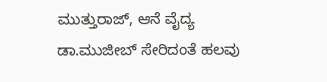ಮುತ್ತುರಾಜ್, ಆನೆ ವೈದ್ಯ ಡಾ.ಮುಜೀಬ್ ಸೇರಿದಂತೆ ಹಲವು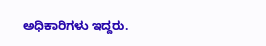ಅಧಿಕಾರಿಗಳು ಇದ್ದರು.